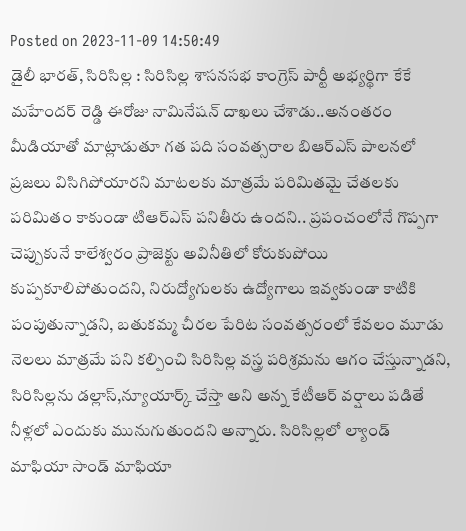Posted on 2023-11-09 14:50:49
డైలీ భారత్, సిరిసిల్ల : సిరిసిల్ల శాసనసభ కాంగ్రెస్ పార్టీ అభ్యర్థిగా కేకే మహేందర్ రెడ్డి ఈరోజు నామినేషన్ దాఖలు చేశాడు..అనంతరం మీడియాతో మాట్లాడుతూ గత పది సంవత్సరాల బిఆర్ఎస్ పాలనలో ప్రజలు విసిగిపోయారని మాటలకు మాత్రమే పరిమితమై చేతలకు పరిమితం కాకుండా టిఆర్ఎస్ పనితీరు ఉందని.. ప్రపంచంలోనే గొప్పగా చెప్పుకునే కాలేశ్వరం ప్రాజెక్టు అవినీతిలో కోరుకుపోయి కుప్పకూలిపోతుందని, నిరుద్యోగులకు ఉద్యోగాలు ఇవ్వకుండా కాటికి పంపుతున్నాడని, బతుకమ్మ చీరల పేరిట సంవత్సరంలో కేవలం మూడు నెలలు మాత్రమే పని కల్పించి సిరిసిల్ల వస్త్ర పరిశ్రమను ఆగం చేస్తున్నాడని, సిరిసిల్లను డల్లాస్,న్యూయార్క్ చేస్తా అని అన్న కేటీఆర్ వర్షాలు పడితే నీళ్లలో ఎందుకు మునుగుతుందని అన్నారు. సిరిసిల్లలో ల్యాండ్ మాఫియా సాండ్ మాఫియా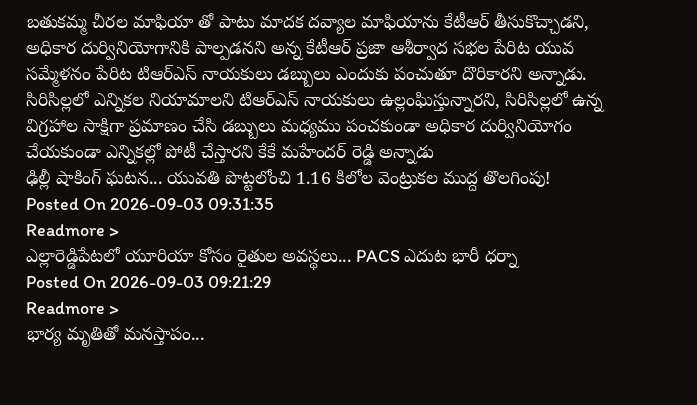బతుకమ్మ చీరల మాఫియా తో పాటు మాదక దవ్యాల మాఫియాను కేటీఆర్ తీసుకొచ్చాడని, అధికార దుర్వినియోగానికి పాల్పడనని అన్న కేటీఆర్ ప్రజా ఆశీర్వాద సభల పేరిట యువ సమ్మేళనం పేరిట టిఆర్ఎస్ నాయకులు డబ్బులు ఎందుకు పంచుతూ దొరికారని అన్నాడు. సిరిసిల్లలో ఎన్నికల నియామాలని టిఆర్ఎస్ నాయకులు ఉల్లంఘిస్తున్నారని, సిరిసిల్లలో ఉన్న విగ్రహాల సాక్షిగా ప్రమాణం చేసి డబ్బులు మధ్యము పంచకుండా అధికార దుర్వినియోగం చేయకుండా ఎన్నికల్లో పోటీ చేస్తారని కేకే మహేందర్ రెడ్డి అన్నాడు
ఢిల్లీ షాకింగ్ ఘటన... యువతి పొట్టలోంచి 1.16 కిలోల వెంట్రుకల ముద్ద తొలగింపు!
Posted On 2026-09-03 09:31:35
Readmore >
ఎల్లారెడ్డిపేటలో యూరియా కోసం రైతుల అవస్థలు... PACS ఎదుట భారీ ధర్నా
Posted On 2026-09-03 09:21:29
Readmore >
భార్య మృతితో మనస్తాపం...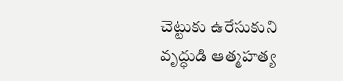చెట్టుకు ఉరేసుకుని వృద్ధుడి ఆత్మహత్య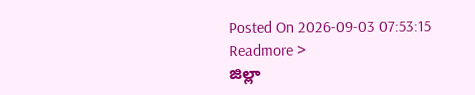Posted On 2026-09-03 07:53:15
Readmore >
జిల్లా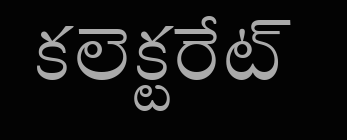కలెక్టరేట్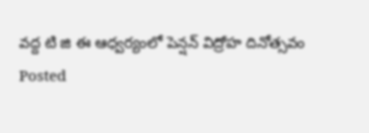వద్ద టి జి ఈ ఆధ్వర్యంలో పెన్షన్ విద్రోహ దినోత్సవం
Posted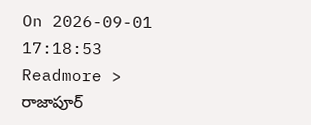On 2026-09-01 17:18:53
Readmore >
రాజాపూర్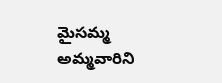మైసమ్మ అమ్మవారిని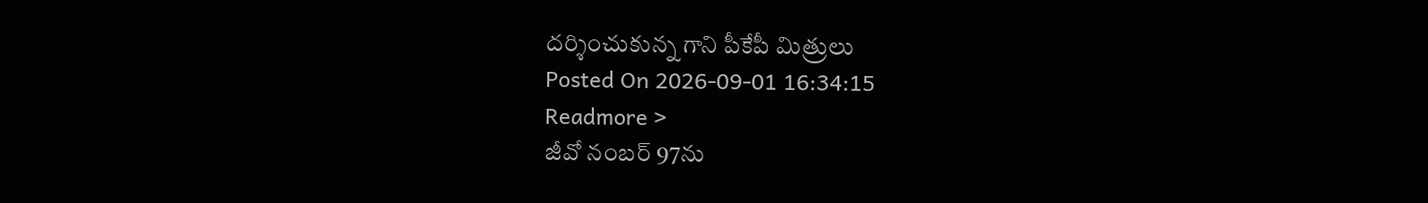దర్శించుకున్న గాని పీకేపీ మిత్రులు
Posted On 2026-09-01 16:34:15
Readmore >
జీవో నంబర్ 97ను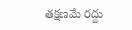తక్షణమే రద్దు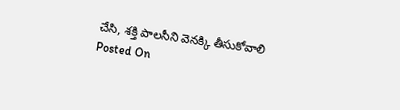చేసి, శక్తి పాలసీని వెనక్కి తీసుకోవాలి
Posted On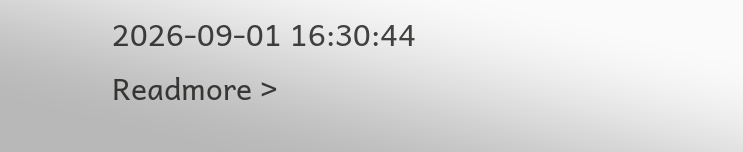2026-09-01 16:30:44
Readmore >